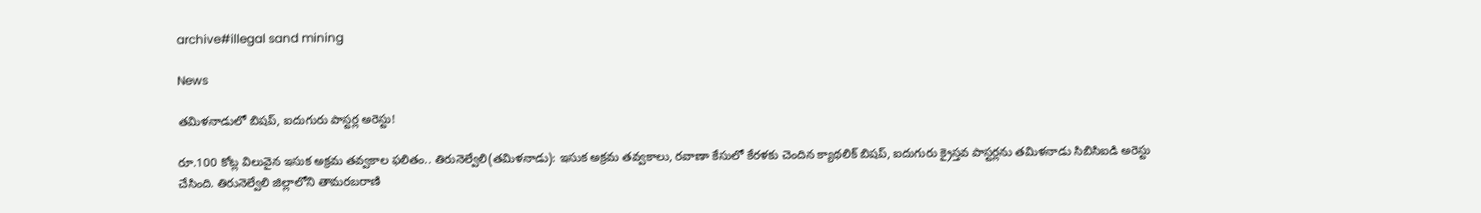archive#illegal sand mining

News

త‌మిళ‌నాడులో బిష‌ప్‌, ఐదుగురు పాస్ట‌ర్ల అరెస్టు!

రూ.100 కోట్ల విలువైన ఇసుక అక్ర‌మ త‌వ్వ‌కాల ఫ‌లితం.. తిరునెల్వేలి(తమిళనాడు): ఇసుక అక్రమ త‌వ్వ‌కాలు, రవాణా కేసులో కేరళకు చెందిన క్యాథలిక్ బిషప్, ఐదుగురు క్రైస్తవ పాస్టర్లను తమిళనాడు సిబిసిఐడి అరెస్టు చేసింది. తిరునెల్వేలి జిల్లాలోని తామరబరాణి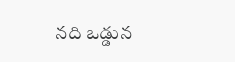నది ఒడ్డున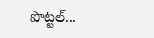పొట్టల్...